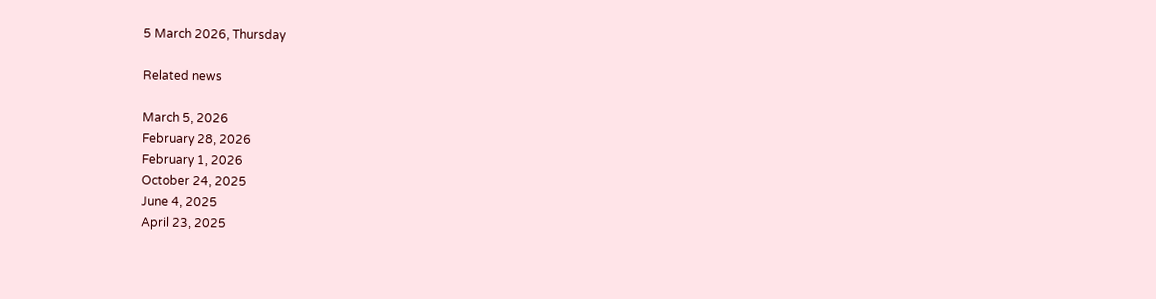5 March 2026, Thursday

Related news

March 5, 2026
February 28, 2026
February 1, 2026
October 24, 2025
June 4, 2025
April 23, 2025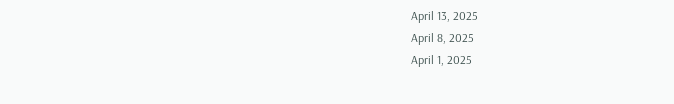April 13, 2025
April 8, 2025
April 1, 2025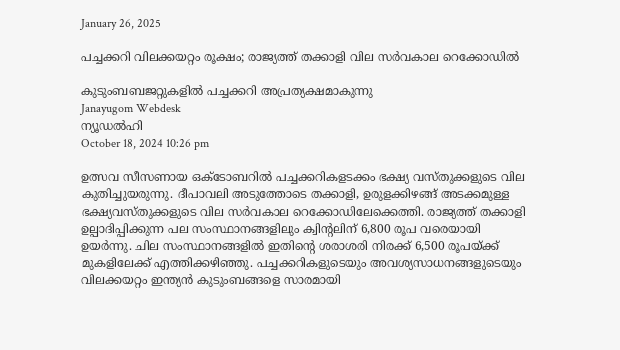January 26, 2025

പച്ചക്കറി വിലക്കയറ്റം രൂക്ഷം; രാജ്യത്ത് തക്കാളി വില സര്‍വകാല റെക്കോഡില്‍

കുടുംബബജറ്റുകളില്‍ പച്ചക്കറി അപ്രത്യക്ഷമാകുന്നു
Janayugom Webdesk
ന്യൂഡല്‍ഹി
October 18, 2024 10:26 pm

ഉത്സവ സീസണായ ഒക്ടോബറില്‍ പച്ചക്കറികളടക്കം ഭക്ഷ്യ വസ്തുക്കളുടെ വില കുതിച്ചുയരുന്നു. ദീപാവലി അടുത്തോടെ തക്കാളി, ഉരുളക്കിഴങ്ങ് അടക്കമുള്ള ഭക്ഷ്യവസ്തുക്കളുടെ വില സര്‍വകാല റെക്കോഡിലേക്കെത്തി. രാജ്യത്ത് തക്കാളി ഉല്പാദിപ്പിക്കുന്ന പല സംസ്ഥാനങ്ങളിലും ക്വിന്റലിന് 6,800 രൂപ വരെയായി ഉയര്‍ന്നു. ചില സംസ്ഥാനങ്ങളില്‍ ഇതിന്റെ ശരാശരി നിരക്ക് 6,500 രൂപയ്ക്ക് മുകളിലേക്ക് എത്തിക്കഴിഞ്ഞു. പച്ചക്കറികളുടെയും അവശ്യസാധനങ്ങളുടെയും വിലക്കയറ്റം ഇന്ത്യൻ കുടുംബങ്ങളെ സാരമായി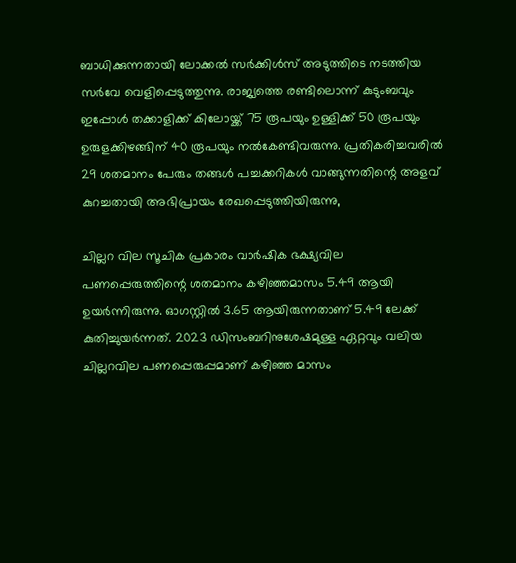ബാധിക്കുന്നതായി ലോക്കല്‍ സര്‍ക്കിള്‍സ് അടുത്തിടെ നടത്തിയ സർവേ വെളിപ്പെടുത്തുന്നു. രാജ്യത്തെ രണ്ടിലൊന്ന് കുടുംബവും ഇപ്പോൾ തക്കാളിക്ക് കിലോയ്ക്ക് 75 രൂപയും ഉള്ളിക്ക് 50 രൂപയും ഉരുളക്കിഴങ്ങിന് 40 രൂപയും നൽകേണ്ടിവരുന്നു. പ്രതികരിച്ചവരിൽ 29 ശതമാനം പേരും തങ്ങള്‍ പച്ചക്കറികള്‍ വാങ്ങുന്നതിന്റെ അളവ് കുറച്ചതായി അഭിപ്രായം രേഖപ്പെടുത്തിയിരുന്നു,

ചില്ലറ വില സൂചിക പ്രകാരം വാര്‍ഷിക ഭക്ഷ്യവില പണപ്പെരുത്തിന്റെ ശതമാനം കഴിഞ്ഞമാസം 5.49 ആയി ഉയര്‍ന്നിരുന്നു. ഓഗസ്റ്റില്‍ 3.65 ആയിരുന്നതാണ് 5.49 ലേക്ക് കുതിച്ചുയര്‍ന്നത്. 2023 ഡിസംബറിനുശേഷമുള്ള ഏറ്റവും വലിയ ചില്ലറവില പണപ്പെരുപ്പമാണ് കഴിഞ്ഞ മാസം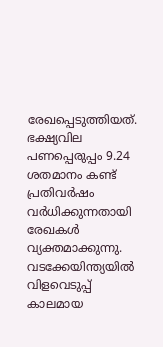രേഖപ്പെടുത്തിയത്. ഭക്ഷ്യവില പണപ്പെരുപ്പം 9.24 ശതമാനം കണ്ട് പ്രതിവര്‍ഷം വര്‍ധിക്കുന്നതായി രേഖകള്‍ വ്യക്തമാക്കുന്നു. വടക്കേയിന്ത്യയില്‍ വിളവെടുപ്പ് കാലമായ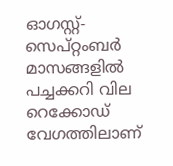ഓഗസ്റ്റ്-സെപ്റ്റംബര്‍ മാസങ്ങളില്‍ പച്ചക്കറി വില റെക്കോഡ് വേഗത്തിലാണ്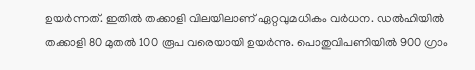ഉയര്‍ന്നത്. ഇതില്‍ തക്കാളി വിലയിലാണ് ഏറ്റവുമധികം വര്‍ധന. ഡല്‍ഹിയില്‍ തക്കാളി 80 മുതല്‍ 100 രൂപ വരെയായി ഉയര്‍ന്നു. പൊതുവിപണിയില്‍ 900 ഗ്രാം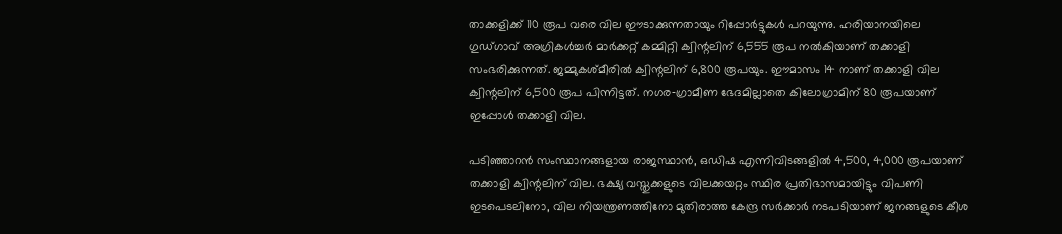താക്കളിക്ക് 110 രൂപ വരെ വില ഈടാക്കുന്നതായും റിപ്പോര്‍ട്ടുകള്‍ പറയുന്നു. ഹരിയാനയിലെ ഗുഡ്ഗാവ് അഗ്രികള്‍ച്ചര്‍ മാര്‍ക്കറ്റ് കമ്മിറ്റി ക്വിന്റലിന് 6,555 രൂപ നല്‍കിയാണ് തക്കാളി സംഭരിക്കുന്നത്. ജമ്മുകശ്മീരില്‍ ക്വിന്റലിന് 6,800 രൂപയും. ഈമാസം 14 നാണ് തക്കാളി വില ക്വിന്റലിന് 6,500 രൂപ പിന്നിട്ടത്. നഗര‑ഗ്രാമീണ ഭേദമില്ലാതെ കിലോഗ്രാമിന് 80 രൂപയാണ് ഇപ്പോള്‍ തക്കാളി വില.

പടിഞ്ഞാറന്‍ സംസ്ഥാനങ്ങളായ രാജസ്ഥാന്‍, ഒഡിഷ എന്നിവിടങ്ങളില്‍ 4,500, 4,000 രൂപയാണ് തക്കാളി ക്വിന്റലിന് വില. ഭക്ഷ്യ വസ്തുക്കളുടെ വിലക്കയറ്റം സ്ഥിര പ്രതിഭാസമായിട്ടും വിപണി ഇടപെടലിനോ, വില നിയന്ത്രണത്തിനോ മുതിരാത്ത കേന്ദ്ര സര്‍ക്കാര്‍ നടപടിയാണ് ജനങ്ങളുടെ കീശ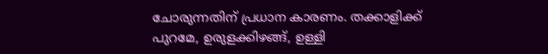ചോരുന്നതിന് പ്രധാന കാരണം. തക്കാളിക്ക് പുറമേ, ഉരുളക്കിഴങ്ങ്, ഉള്ളി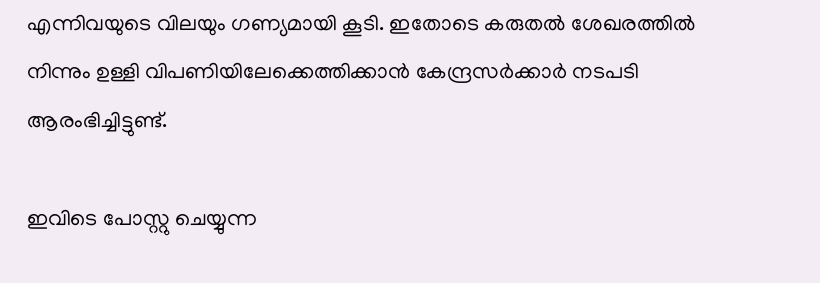എന്നിവയുടെ വിലയും ഗണ്യമായി കൂടി. ഇതോടെ കരുതല്‍ ശേഖരത്തില്‍ നിന്നും ഉള്ളി വിപണിയിലേക്കെത്തിക്കാന്‍ കേന്ദ്രസര്‍ക്കാര്‍ നടപടി ആരംഭിച്ചിട്ടുണ്ട്.

ഇവിടെ പോസ്റ്റു ചെയ്യുന്ന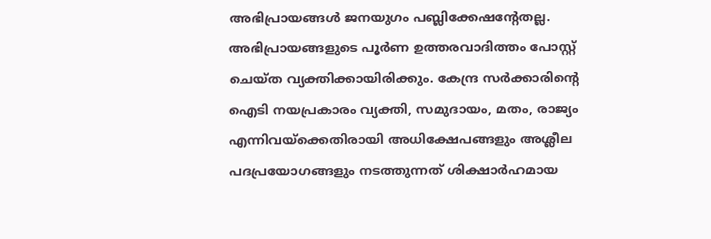അഭിപ്രായങ്ങള്‍ ജനയുഗം പബ്ലിക്കേഷന്റേതല്ല. അഭിപ്രായങ്ങളുടെ പൂര്‍ണ ഉത്തരവാദിത്തം പോസ്റ്റ് ചെയ്ത വ്യക്തിക്കായിരിക്കും. കേന്ദ്ര സര്‍ക്കാരിന്റെ ഐടി നയപ്രകാരം വ്യക്തി, സമുദായം, മതം, രാജ്യം എന്നിവയ്‌ക്കെതിരായി അധിക്ഷേപങ്ങളും അശ്ലീല പദപ്രയോഗങ്ങളും നടത്തുന്നത് ശിക്ഷാര്‍ഹമായ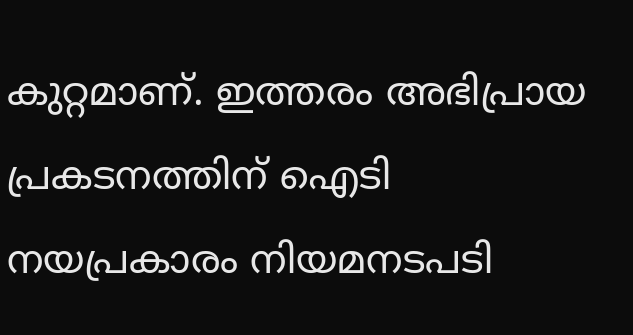കുറ്റമാണ്. ഇത്തരം അഭിപ്രായ പ്രകടനത്തിന് ഐടി നയപ്രകാരം നിയമനടപടി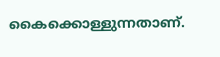കൈക്കൊള്ളുന്നതാണ്.